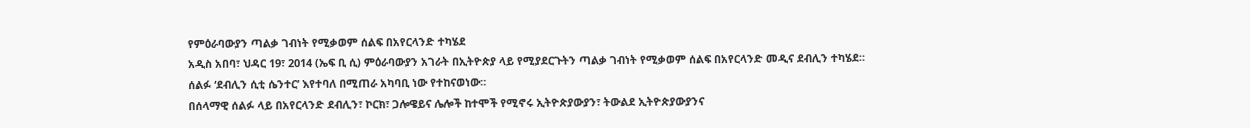የምዕራባውያን ጣልቃ ገብነት የሚቃወም ሰልፍ በአየርላንድ ተካሄደ
አዲስ አበባ፣ ህዳር 19፣ 2014 (ኤፍ ቢ ሲ) ምዕራባውያን አገራት በኢትዮጵያ ላይ የሚያደርጉትን ጣልቃ ገብነት የሚቃወም ሰልፍ በአየርላንድ መዲና ደብሊን ተካሄደ።
ሰልፉ ‘ደብሊን ሲቲ ሴንተር’ እየተባለ በሚጠራ አካባቢ ነው የተከናወነው።
በሰላማዊ ሰልፉ ላይ በአየርላንድ ደብሊን፣ ኮርክ፣ ጋሎዌይና ሌሎች ከተሞች የሚኖሩ ኢትዮጵያውያን፣ ትውልደ ኢትዮጵያውያንና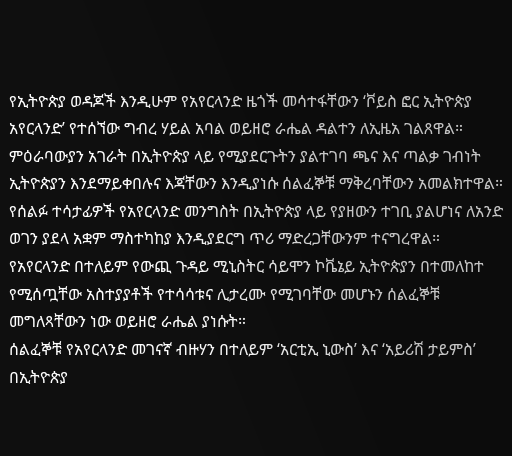የኢትዮጵያ ወዳጆች እንዲሁም የአየርላንድ ዜጎች መሳተፋቸውን ‘ቮይስ ፎር ኢትዮጵያ አየርላንድ’ የተሰኘው ግብረ ሃይል አባል ወይዘሮ ራሔል ዳልተን ለኢዜአ ገልጸዋል።
ምዕራባውያን አገራት በኢትዮጵያ ላይ የሚያደርጉትን ያልተገባ ጫና እና ጣልቃ ገብነት ኢትዮጵያን እንደማይቀበሉና እጃቸውን እንዲያነሱ ሰልፈኞቹ ማቅረባቸውን አመልክተዋል።
የሰልፉ ተሳታፊዎች የአየርላንድ መንግስት በኢትዮጵያ ላይ የያዘውን ተገቢ ያልሆነና ለአንድ ወገን ያደላ አቋም ማስተካከያ እንዲያደርግ ጥሪ ማድረጋቸውንም ተናግረዋል።
የአየርላንድ በተለይም የውጪ ጉዳይ ሚኒስትር ሳይሞን ኮቬኔይ ኢትዮጵያን በተመለከተ የሚሰጧቸው አስተያያቶች የተሳሳቱና ሊታረሙ የሚገባቸው መሆኑን ሰልፈኞቹ መግለጻቸውን ነው ወይዘሮ ራሔል ያነሱት።
ሰልፈኞቹ የአየርላንድ መገናኛ ብዙሃን በተለይም ‘አርቲኢ ኒውስ’ እና ‘አይሪሽ ታይምስ’ በኢትዮጵያ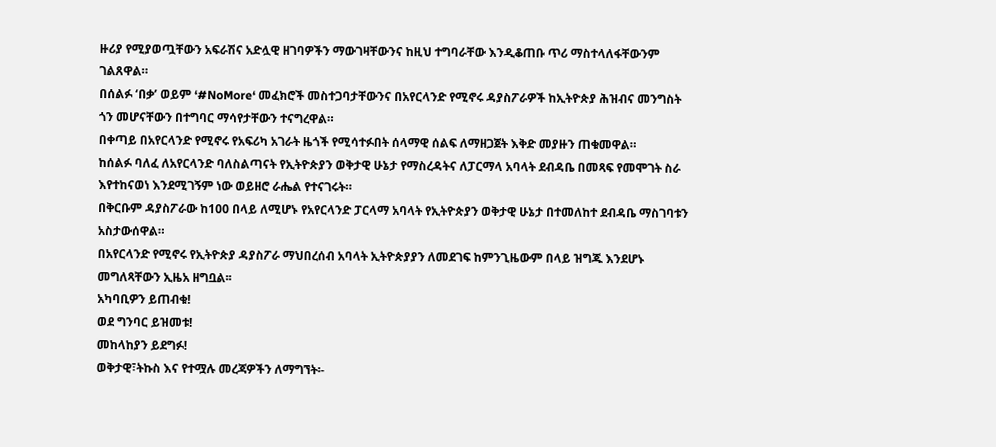ዙሪያ የሚያወጧቸውን አፍራሽና አድሏዊ ዘገባዎችን ማውገዛቸውንና ከዚህ ተግባራቸው እንዲቆጠቡ ጥሪ ማስተላለፋቸውንም ገልጸዋል።
በሰልፉ ‘በቃ’ ወይም ‘#NoMore‘ መፈክሮች መስተጋባታቸውንና በአየርላንድ የሚኖሩ ዳያስፖራዎች ከኢትዮጵያ ሕዝብና መንግስት ጎን መሆናቸውን በተግባር ማሳየታቸውን ተናግረዋል።
በቀጣይ በአየርላንድ የሚኖሩ የአፍሪካ አገራት ዜጎች የሚሳተፉበት ሰላማዊ ሰልፍ ለማዘጋጀት እቅድ መያዙን ጠቁመዋል።
ከሰልፉ ባለፈ ለአየርላንድ ባለስልጣናት የኢትዮጵያን ወቅታዊ ሁኔታ የማስረዳትና ለፓርማላ አባላት ደብዳቤ በመጻፍ የመሞገት ስራ እየተከናወነ እንደሚገኝም ነው ወይዘሮ ራሔል የተናገሩት።
በቅርቡም ዳያስፖራው ከ100 በላይ ለሚሆኑ የአየርላንድ ፓርላማ አባላት የኢትዮጵያን ወቅታዊ ሁኔታ በተመለከተ ደብዳቤ ማስገባቱን አስታውሰዋል።
በአየርላንድ የሚኖሩ የኢትዮጵያ ዳያስፖራ ማህበረሰብ አባላት ኢትዮጵያያን ለመደገፍ ከምንጊዜውም በላይ ዝግጁ እንደሆኑ መግለጻቸውን ኢዜአ ዘግቧል፡፡
አካባቢዎን ይጠብቁ!
ወደ ግንባር ይዝመቱ!
መከላከያን ይደግፉ!
ወቅታዊ፣ትኩስ እና የተሟሉ መረጃዎችን ለማግኘት፡-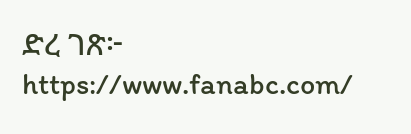ድረ ገጽ፦ https://www.fanabc.com/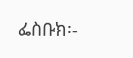ፌስቡክ፡-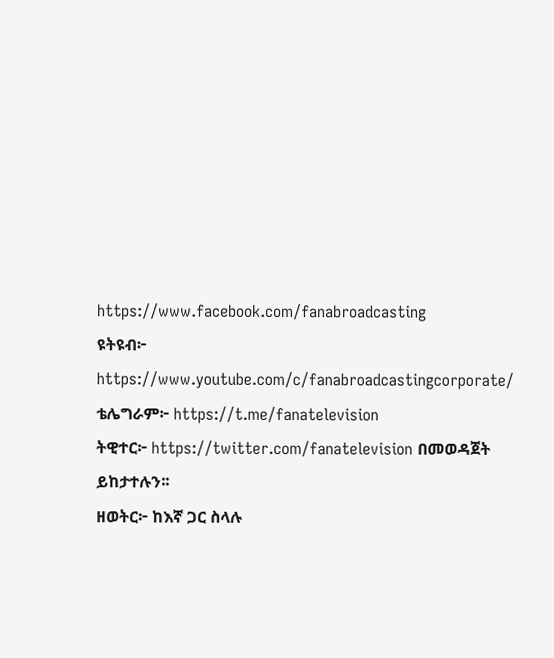https://www.facebook.com/fanabroadcasting
ዩትዩብ፦ https://www.youtube.com/c/fanabroadcastingcorporate/
ቴሌግራም፦ https://t.me/fanatelevision
ትዊተር፦ https://twitter.com/fanatelevision በመወዳጀት ይከታተሉን፡፡
ዘወትር፦ ከእኛ ጋር ስላሉ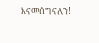እናመሰግናለን!